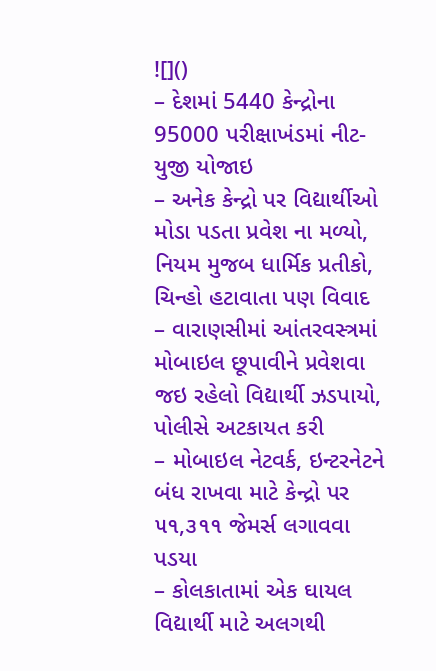![]()
– દેશમાં 5440 કેન્દ્રોના 95000 પરીક્ષાખંડમાં નીટ-યુજી યોજાઇ
– અનેક કેન્દ્રો પર વિદ્યાર્થીઓ મોડા પડતા પ્રવેશ ના મળ્યો, નિયમ મુજબ ધાર્મિક પ્રતીકો, ચિન્હો હટાવાતા પણ વિવાદ
– વારાણસીમાં આંતરવસ્ત્રમાં મોબાઇલ છૂપાવીને પ્રવેશવા જઇ રહેલો વિદ્યાર્થી ઝડપાયો, પોલીસે અટકાયત કરી
– મોબાઇલ નેટવર્ક, ઇન્ટરનેટને બંધ રાખવા માટે કેન્દ્રો પર ૫૧,૩૧૧ જેમર્સ લગાવવા પડયા
– કોલકાતામાં એક ઘાયલ વિદ્યાર્થી માટે અલગથી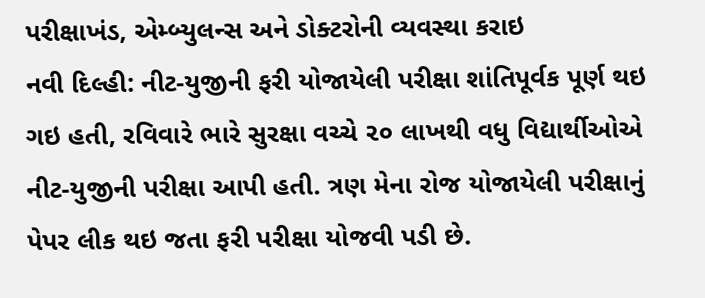પરીક્ષાખંડ, એમ્બ્યુલન્સ અને ડોક્ટરોની વ્યવસ્થા કરાઇ
નવી દિલ્હી: નીટ-યુજીની ફરી યોજાયેલી પરીક્ષા શાંતિપૂર્વક પૂર્ણ થઇ ગઇ હતી, રવિવારે ભારે સુરક્ષા વચ્ચે ૨૦ લાખથી વધુ વિદ્યાર્થીઓએ નીટ-યુજીની પરીક્ષા આપી હતી. ત્રણ મેના રોજ યોજાયેલી પરીક્ષાનું પેપર લીક થઇ જતા ફરી પરીક્ષા યોજવી પડી છે.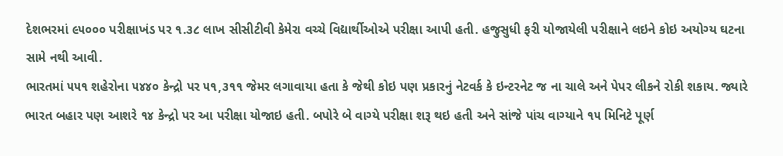દેશભરમાં ૯૫૦૦૦ પરીક્ષાખંડ પર ૧.૩૮ લાખ સીસીટીવી કેમેરા વચ્ચે વિદ્યાર્થીઓએ પરીક્ષા આપી હતી. હજુસુધી ફરી યોજાયેલી પરીક્ષાને લઇને કોઇ અયોગ્ય ઘટના સામે નથી આવી.
ભારતમાં ૫૫૧ શહેરોના ૫૪૪૦ કેન્દ્રો પર ૫૧,૩૧૧ જેમર લગાવાયા હતા કે જેથી કોઇ પણ પ્રકારનું નેટવર્ક કે ઇન્ટરનેટ જ ના ચાલે અને પેપર લીકને રોકી શકાય. જ્યારે ભારત બહાર પણ આશરે ૧૪ કેન્દ્રો પર આ પરીક્ષા યોજાઇ હતી. બપોરે બે વાગ્યે પરીક્ષા શરૂ થઇ હતી અને સાંજે પાંચ વાગ્યાને ૧૫ મિનિટે પૂર્ણ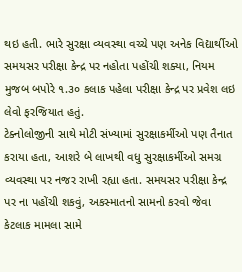થઇ હતી. ભારે સુરક્ષા વ્યવસ્થા વચ્ચે પણ અનેક વિદ્યાર્થીઓ સમયસર પરીક્ષા કેન્દ્ર પર નહોતા પહોંચી શક્યા, નિયમ મુજબ બપોરે ૧.૩૦ કલાક પહેલા પરીક્ષા કેન્દ્ર પર પ્રવેશ લઇ લેવો ફરજિયાત હતું.
ટેક્નોલોજીની સાથે મોટી સંખ્યામાં સુરક્ષાકર્મીઓ પણ તૈનાત કરાયા હતા, આશરે બે લાખથી વધુ સુરક્ષાકર્મીઓ સમગ્ર વ્યવસ્થા પર નજર રાખી રહ્યા હતા. સમયસર પરીક્ષા કેન્દ્ર પર ના પહોંચી શકવું, અકસ્માતનો સામનો કરવો જેવા કેટલાક મામલા સામે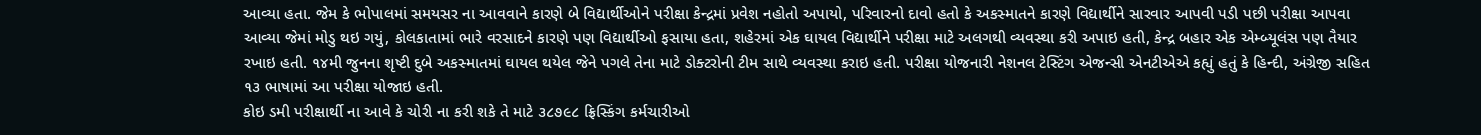આવ્યા હતા. જેમ કે ભોપાલમાં સમયસર ના આવવાને કારણે બે વિદ્યાર્થીઓને પરીક્ષા કેન્દ્રમાં પ્રવેશ નહોતો અપાયો, પરિવારનો દાવો હતો કે અકસ્માતને કારણે વિદ્યાર્થીને સારવાર આપવી પડી પછી પરીક્ષા આપવા આવ્યા જેમાં મોડુ થઇ ગયું, કોલકાતામાં ભારે વરસાદને કારણે પણ વિદ્યાર્થીઓ ફસાયા હતા, શહેરમાં એક ઘાયલ વિદ્યાર્થીને પરીક્ષા માટે અલગથી વ્યવસ્થા કરી અપાઇ હતી, કેન્દ્ર બહાર એક એમ્બ્યૂલંસ પણ તૈયાર રખાઇ હતી. ૧૪મી જુનના શૃષ્ટી દુબે અકસ્માતમાં ઘાયલ થયેલ જેને પગલે તેના માટે ડોક્ટરોની ટીમ સાથે વ્યવસ્થા કરાઇ હતી. પરીક્ષા યોજનારી નેશનલ ટેસ્ટિંગ એજન્સી એનટીએએ કહ્યું હતું કે હિન્દી, અંગ્રેજી સહિત ૧૩ ભાષામાં આ પરીક્ષા યોજાઇ હતી.
કોઇ ડમી પરીક્ષાર્થી ના આવે કે ચોરી ના કરી શકે તે માટે ૩૮૭૯૮ ફ્રિસ્કિંગ કર્મચારીઓ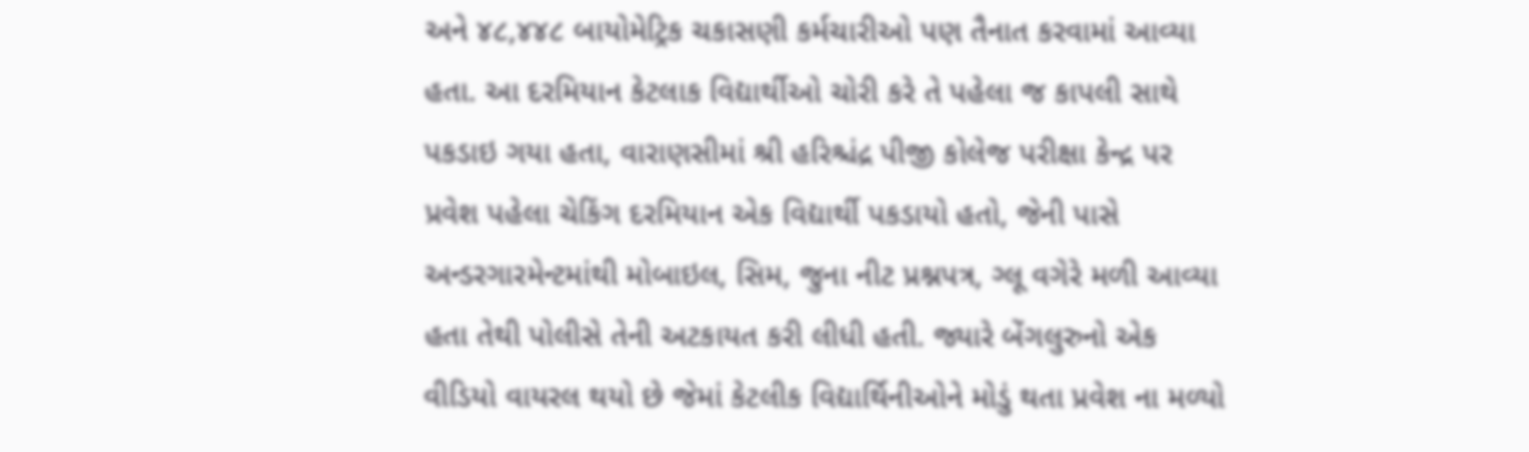અને ૪૮,૪૪૮ બાયોમેટ્રિક ચકાસણી કર્મચારીઓ પણ તૈનાત કરવામાં આવ્યા હતા. આ દરમિયાન કેટલાક વિદ્યાર્થીઓ ચોરી કરે તે પહેલા જ કાપલી સાથે પકડાઇ ગયા હતા, વારાણસીમાં શ્રી હરિશ્ચંદ્ર પીજી કોલેજ પરીક્ષા કેન્દ્ર પર પ્રવેશ પહેલા ચેકિંગ દરમિયાન એક વિદ્યાર્થી પકડાયો હતો, જેની પાસે અન્ડરગારમેન્ટમાંથી મોબાઇલ, સિમ, જુના નીટ પ્રશ્નપત્ર, ગ્લૂ વગેરે મળી આવ્યા હતા તેથી પોલીસે તેની અટકાયત કરી લીધી હતી. જ્યારે બેંગલુરુનો એક વીડિયો વાયરલ થયો છે જેમાં કેટલીક વિદ્યાર્થિનીઓને મોડું થતા પ્રવેશ ના મળ્યો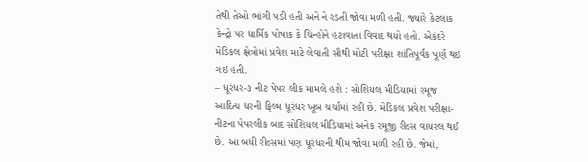તેથી તેઓ ભાંગી પડી હતી અને ને રડતી જોવા મળી હતી. જ્યારે કેટલાક કેન્દ્રો પર ધાર્મિક પોષાક કે ચિન્હોને હટાવાતા વિવાદ થયો હતો. એકંદરે મેડિકલ ક્ષેત્રોમાં પ્રવેશ માટે લેવાતી સૌથી મોટી પરીક્ષા શાંતિપૂર્વક પૂર્ણ થઇ ગઇ હતી.
– ધૂરંધર-૩ નીટ પેપર લીક મામલે હશે : સોશિયલ મીડિયામાં રમૂજ
આદિત્ય ધરની ફિલ્મ ધૂરંધર ખૂબ ચર્ચામાં રહી છે. મેડિકલ પ્રવેશ પરીક્ષા-નીટના પેપરલીક બાદ સોશિયલ મીડિયામાં અનેક રમૂજી રીલ્સ વાયરલ થઈ છે. આ બધી રીલ્સમાં પણ ધૂરંધરની થીમ જોવા મળી રહી છે. જેમાં,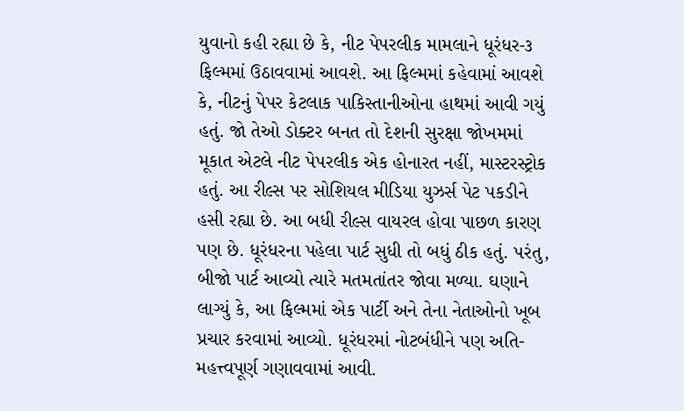યુવાનો કહી રહ્યા છે કે, નીટ પેપરલીક મામલાને ધૂરંધર-૩ ફિલ્મમાં ઉઠાવવામાં આવશે. આ ફિલ્મમાં કહેવામાં આવશે કે, નીટનું પેપર કેટલાક પાકિસ્તાનીઓના હાથમાં આવી ગયું હતું. જો તેઓ ડોક્ટર બનત તો દેશની સુરક્ષા જોખમમાં મૂકાત એટલે નીટ પેપરલીક એક હોનારત નહીં, માસ્ટરસ્ટ્રોક હતું. આ રીલ્સ પર સોશિયલ મીડિયા યુઝર્સ પેટ પકડીને હસી રહ્યા છે. આ બધી રીલ્સ વાયરલ હોવા પાછળ કારણ પણ છે. ધૂરંધરના પહેલા પાર્ટ સુધી તો બધું ઠીક હતું. પરંતુ, બીજો પાર્ટ આવ્યો ત્યારે મતમતાંતર જોવા મળ્યા. ઘણાને લાગ્યું કે, આ ફિલ્મમાં એક પાર્ટી અને તેના નેતાઓનો ખૂબ પ્રચાર કરવામાં આવ્યો. ધૂરંધરમાં નોટબંધીને પણ અતિ-મહત્ત્વપૂર્ણ ગણાવવામાં આવી.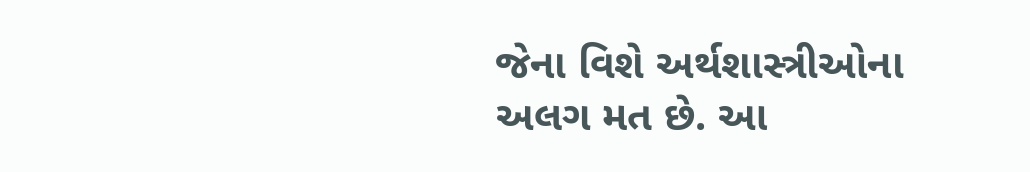જેના વિશે અર્થશાસ્ત્રીઓના અલગ મત છે. આ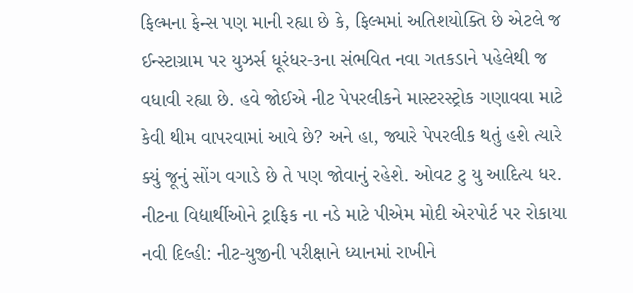ફિલ્મના ફેન્સ પણ માની રહ્યા છે કે, ફિલ્મમાં અતિશયોક્તિ છે એટલે જ ઈન્સ્ટાગ્રામ પર યુઝર્સ ધૂરંધર-૩ના સંભવિત નવા ગતકડાને પહેલેથી જ વધાવી રહ્યા છે. હવે જોઈએ નીટ પેપરલીકને માસ્ટરસ્ટ્રોક ગણાવવા માટે કેવી થીમ વાપરવામાં આવે છે? અને હા, જ્યારે પેપરલીક થતું હશે ત્યારે ક્યું જૂનું સોંગ વગાડે છે તે પણ જોવાનું રહેશે. ઓવટ ટુ યુ આદિત્ય ધર.
નીટના વિદ્યાર્થીઓને ટ્રાફિક ના નડે માટે પીએમ મોદી એરપોર્ટ પર રોકાયા
નવી દિલ્હી: નીટ-યુજીની પરીક્ષાને ધ્યાનમાં રાખીને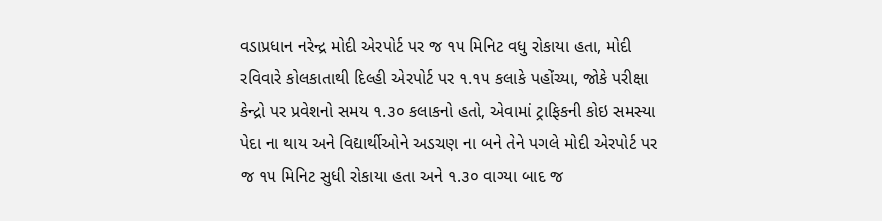વડાપ્રધાન નરેન્દ્ર મોદી એરપોર્ટ પર જ ૧૫ મિનિટ વધુ રોકાયા હતા, મોદી રવિવારે કોલકાતાથી દિલ્હી એરપોર્ટ પર ૧.૧૫ કલાકે પહોંચ્યા, જોકે પરીક્ષા કેન્દ્રો પર પ્રવેશનો સમય ૧.૩૦ કલાકનો હતો, એવામાં ટ્રાફિકની કોઇ સમસ્યા પેદા ના થાય અને વિદ્યાર્થીઓને અડચણ ના બને તેને પગલે મોદી એરપોર્ટ પર જ ૧૫ મિનિટ સુધી રોકાયા હતા અને ૧.૩૦ વાગ્યા બાદ જ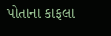પોતાના કાફલા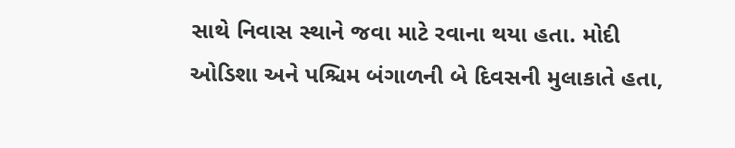સાથે નિવાસ સ્થાને જવા માટે રવાના થયા હતા. મોદી ઓડિશા અને પશ્ચિમ બંગાળની બે દિવસની મુલાકાતે હતા,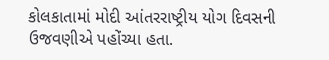કોલકાતામાં મોદી આંતરરાષ્ટ્રીય યોગ દિવસની ઉજવણીએ પહોંચ્યા હતા.